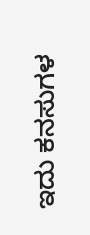ಇದು ಕನಸುಗಳ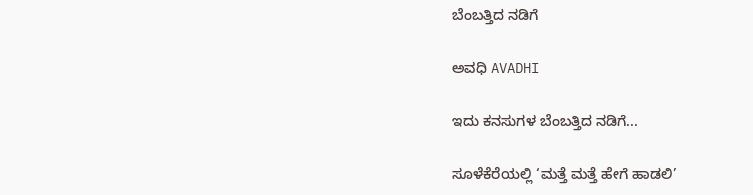ಬೆಂಬತ್ತಿದ ನಡಿಗೆ‍

ಅವಧಿ AVADHI

ಇದು ಕನಸುಗಳ ಬೆಂಬತ್ತಿದ ನಡಿಗೆ...

ಸೂಳೆಕೆರೆಯಲ್ಲಿ ‘ಮತ್ತೆ ಮತ್ತೆ ಹೇಗೆ ಹಾಡಲಿ’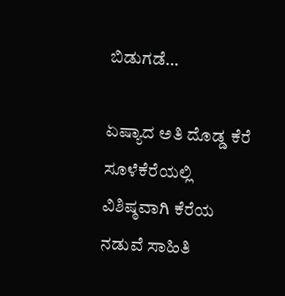ಬಿಡುಗಡೆ…

ಏಷ್ಯಾದ ಅತಿ ದೊಡ್ಡ ಕೆರೆ ಸೂಳೆಕೆರೆಯಲ್ಲಿ ವಿಶಿಷ್ಠವಾಗಿ ಕೆರೆಯ ನಡುವೆ ಸಾಹಿತಿ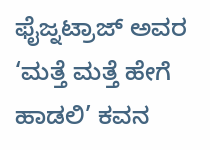ಫೈಜ್ನಟ್ರಾಜ್ ಅವರ ‘ಮತ್ತೆ ಮತ್ತೆ ಹೇಗೆ ಹಾಡಲಿ’ ಕವನ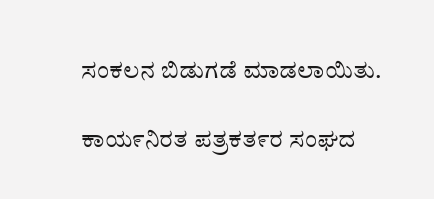ಸಂಕಲನ ಬಿಡುಗಡೆ ಮಾಡಲಾಯಿತು.

ಕಾಯ೯ನಿರತ ಪತ್ರಕತ೯ರ ಸಂಘದ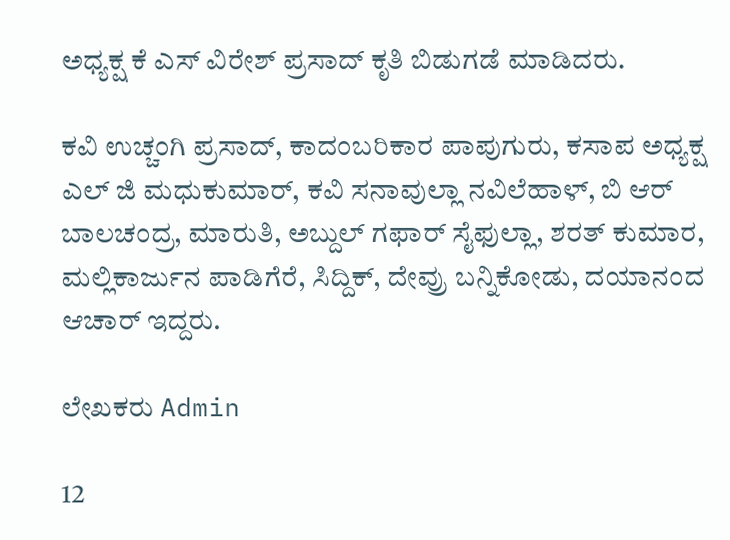ಅಧ್ಯಕ್ಷ ಕೆ ಎಸ್ ವಿರೇಶ್ ಪ್ರಸಾದ್ ಕೃತಿ ಬಿಡುಗಡೆ ಮಾಡಿದರು.

ಕವಿ ಉಚ್ಚಂಗಿ ಪ್ರಸಾದ್, ಕಾದಂಬರಿಕಾರ ಪಾಪುಗುರು, ಕಸಾಪ ಅಧ್ಯಕ್ಷ ಎಲ್ ಜಿ ಮಧುಕುಮಾರ್, ಕವಿ ಸನಾವುಲ್ಲಾ ನವಿಲೆಹಾಳ್, ಬಿ ಆರ್ ಬಾಲಚಂದ್ರ, ಮಾರುತಿ, ಅಬ್ದುಲ್ ಗಫಾರ್ ಸೈಫುಲ್ಲಾ, ಶರತ್ ಕುಮಾರ, ಮಲ್ಲಿಕಾರ್ಜುನ ಪಾಡಿಗೆರೆ, ಸಿದ್ದಿಕ್, ದೇವ್ರು ಬನ್ನಿಕೋಡು, ದಯಾನಂದ ಆಚಾರ್ ಇದ್ದರು.

ಲೇಖಕರು Admin

12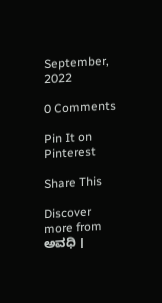September, 2022

0 Comments

Pin It on Pinterest

Share This

Discover more from ಅವಧಿ ।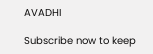AVADHI

Subscribe now to keep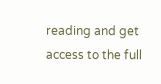reading and get access to the full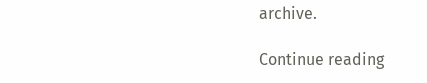archive.

Continue reading